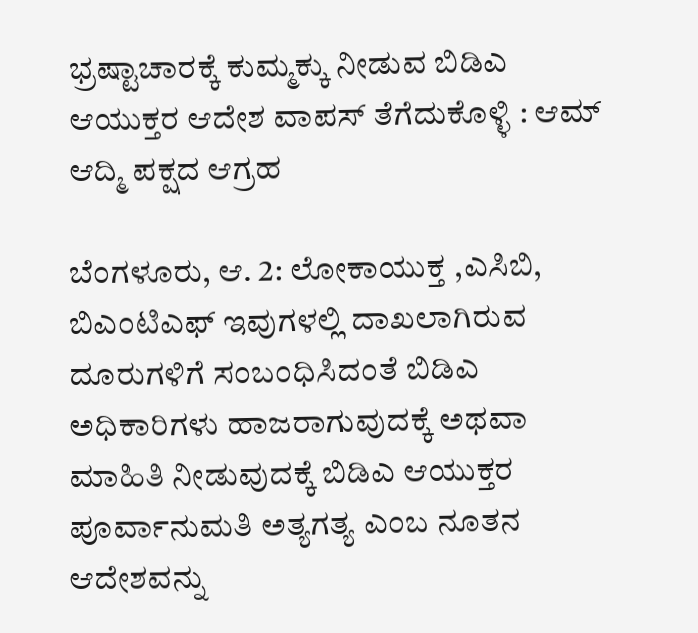ಭ್ರಷ್ಟಾಚಾರಕ್ಕೆ ಕುಮ್ಮಕ್ಕು ನೀಡುವ ಬಿಡಿಎ ಆಯುಕ್ತರ ಆದೇಶ ವಾಪಸ್ ತೆಗೆದುಕೊಳ್ಳಿ : ಆಮ್ ಆದ್ಮಿ ಪಕ್ಷದ ಆಗ್ರಹ

ಬೆಂಗಳೂರು, ಆ. 2: ಲೋಕಾಯುಕ್ತ ,ಎಸಿಬಿ, ಬಿಎಂಟಿಎಫ್ ಇವುಗಳಲ್ಲಿ ದಾಖಲಾಗಿರುವ ದೂರುಗಳಿಗೆ ಸಂಬಂಧಿಸಿದಂತೆ ಬಿಡಿಎ ಅಧಿಕಾರಿಗಳು ಹಾಜರಾಗುವುದಕ್ಕೆ ಅಥವಾ ಮಾಹಿತಿ ನೀಡುವುದಕ್ಕೆ ಬಿಡಿಎ ಆಯುಕ್ತರ ಪೂರ್ವಾನುಮತಿ ಅತ್ಯಗತ್ಯ ಎಂಬ ನೂತನ ಆದೇಶವನ್ನು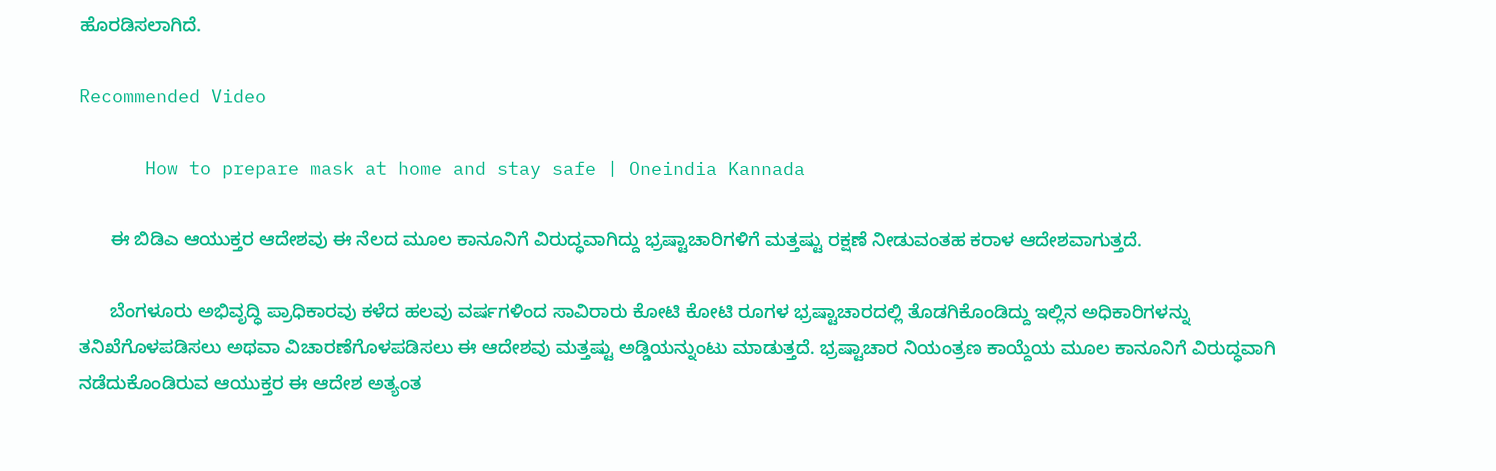ಹೊರಡಿಸಲಾಗಿದೆ.

Recommended Video

      How to prepare mask at home and stay safe | Oneindia Kannada

      ಈ ಬಿಡಿಎ ಆಯುಕ್ತರ ಆದೇಶವು ಈ ನೆಲದ ಮೂಲ ಕಾನೂನಿಗೆ ವಿರುದ್ಧವಾಗಿದ್ದು ಭ್ರಷ್ಟಾಚಾರಿಗಳಿಗೆ ಮತ್ತಷ್ಟು ರಕ್ಷಣೆ ನೀಡುವಂತಹ ಕರಾಳ ಆದೇಶವಾಗುತ್ತದೆ.

      ಬೆಂಗಳೂರು ಅಭಿವೃದ್ಧಿ ಪ್ರಾಧಿಕಾರವು ಕಳೆದ ಹಲವು ವರ್ಷಗಳಿಂದ ಸಾವಿರಾರು ಕೋಟಿ ಕೋಟಿ ರೂಗಳ ಭ್ರಷ್ಟಾಚಾರದಲ್ಲಿ ತೊಡಗಿಕೊಂಡಿದ್ದು ಇಲ್ಲಿನ ಅಧಿಕಾರಿಗಳನ್ನು ತನಿಖೆಗೊಳಪಡಿಸಲು ಅಥವಾ ವಿಚಾರಣೆಗೊಳಪಡಿಸಲು ಈ ಆದೇಶವು ಮತ್ತಷ್ಟು ಅಡ್ಡಿಯನ್ನುಂಟು ಮಾಡುತ್ತದೆ. ಭ್ರಷ್ಟಾಚಾರ ನಿಯಂತ್ರಣ ಕಾಯ್ದೆಯ ಮೂಲ ಕಾನೂನಿಗೆ ವಿರುದ್ಧವಾಗಿ ನಡೆದುಕೊಂಡಿರುವ ಆಯುಕ್ತರ ಈ ಆದೇಶ ಅತ್ಯಂತ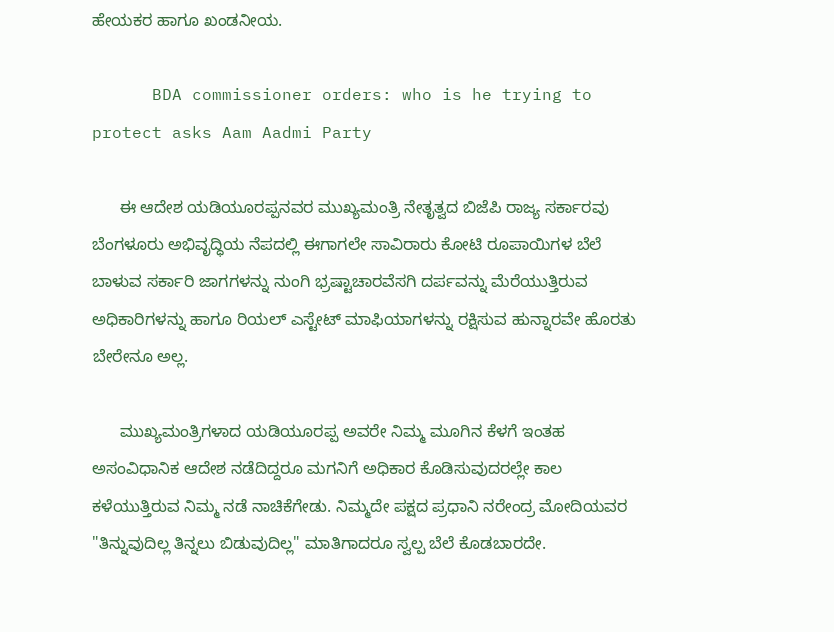ಹೇಯಕರ ಹಾಗೂ ಖಂಡನೀಯ.

      BDA commissioner orders: who is he trying to protect asks Aam Aadmi Party

      ಈ ಆದೇಶ ಯಡಿಯೂರಪ್ಪನವರ ಮುಖ್ಯಮಂತ್ರಿ ನೇತೃತ್ವದ ಬಿಜೆಪಿ ರಾಜ್ಯ ಸರ್ಕಾರವು ಬೆಂಗಳೂರು ಅಭಿವೃದ್ಧಿಯ ನೆಪದಲ್ಲಿ ಈಗಾಗಲೇ ಸಾವಿರಾರು ಕೋಟಿ ರೂಪಾಯಿಗಳ ಬೆಲೆ ಬಾಳುವ ಸರ್ಕಾರಿ ಜಾಗಗಳನ್ನು ನುಂಗಿ ಭ್ರಷ್ಟಾಚಾರವೆಸಗಿ ದರ್ಪವನ್ನು ಮೆರೆಯುತ್ತಿರುವ ಅಧಿಕಾರಿಗಳನ್ನು ಹಾಗೂ ರಿಯಲ್ ಎಸ್ಟೇಟ್ ಮಾಫಿಯಾಗಳನ್ನು ರಕ್ಷಿಸುವ ಹುನ್ನಾರವೇ ಹೊರತು ಬೇರೇನೂ ಅಲ್ಲ.

      ಮುಖ್ಯಮಂತ್ರಿಗಳಾದ ಯಡಿಯೂರಪ್ಪ ಅವರೇ ನಿಮ್ಮ ಮೂಗಿನ ಕೆಳಗೆ ಇಂತಹ ಅಸಂವಿಧಾನಿಕ ಆದೇಶ ನಡೆದಿದ್ದರೂ ಮಗನಿಗೆ ಅಧಿಕಾರ ಕೊಡಿಸುವುದರಲ್ಲೇ ಕಾಲ ಕಳೆಯುತ್ತಿರುವ ನಿಮ್ಮ ನಡೆ ನಾಚಿಕೆಗೇಡು. ನಿಮ್ಮದೇ ಪಕ್ಷದ ಪ್ರಧಾನಿ ನರೇಂದ್ರ ಮೋದಿಯವರ "ತಿನ್ನುವುದಿಲ್ಲ ತಿನ್ನಲು ಬಿಡುವುದಿಲ್ಲ" ಮಾತಿಗಾದರೂ ಸ್ವಲ್ಪ ಬೆಲೆ ಕೊಡಬಾರದೇ.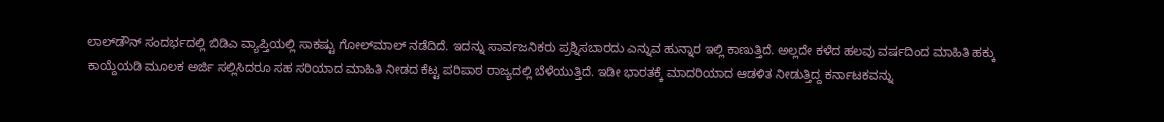ಲಾಲ್‌ಡೌನ್ ಸಂದರ್ಭದಲ್ಲಿ ಬಿಡಿಎ ವ್ಯಾಪ್ತಿಯಲ್ಲಿ ಸಾಕಷ್ಟು ಗೋಲ್‌ಮಾಲ್ ನಡೆದಿದೆ. ಇದನ್ನು ಸಾರ್ವಜನಿಕರು ಪ್ರಶ್ನಿಸಬಾರದು ಎನ್ನುವ ಹುನ್ನಾರ ಇಲ್ಲಿ ಕಾಣುತ್ತಿದೆ. ಅಲ್ಲದೇ ಕಳೆದ ಹಲವು ವರ್ಷದಿಂದ ಮಾಹಿತಿ ಹಕ್ಕು ಕಾಯ್ದೆಯಡಿ ಮೂಲಕ ಅರ್ಜಿ ಸಲ್ಲಿಸಿದರೂ ಸಹ ಸರಿಯಾದ ಮಾಹಿತಿ ನೀಡದ ಕೆಟ್ಟ ಪರಿಪಾಠ ರಾಜ್ಯದಲ್ಲಿ ಬೆಳೆಯುತ್ತಿದೆ. ಇಡೀ ಭಾರತಕ್ಕೆ ಮಾದರಿಯಾದ ಆಡಳಿತ ನೀಡುತ್ತಿದ್ದ ಕರ್ನಾಟಕವನ್ನು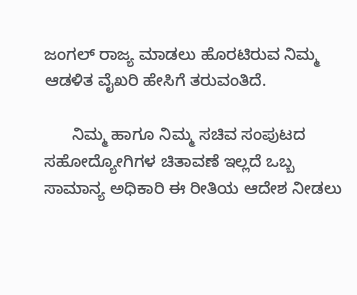ಜಂಗಲ್ ರಾಜ್ಯ ಮಾಡಲು ಹೊರಟಿರುವ ನಿಮ್ಮ ಆಡಳಿತ ವೈಖರಿ ಹೇಸಿಗೆ ತರುವಂತಿದೆ.

      ನಿಮ್ಮ ಹಾಗೂ ನಿಮ್ಮ ಸಚಿವ ಸಂಪುಟದ ಸಹೋದ್ಯೋಗಿಗಳ ಚಿತಾವಣೆ ಇಲ್ಲದೆ ಒಬ್ಬ ಸಾಮಾನ್ಯ ಅಧಿಕಾರಿ ಈ ರೀತಿಯ ಆದೇಶ ನೀಡಲು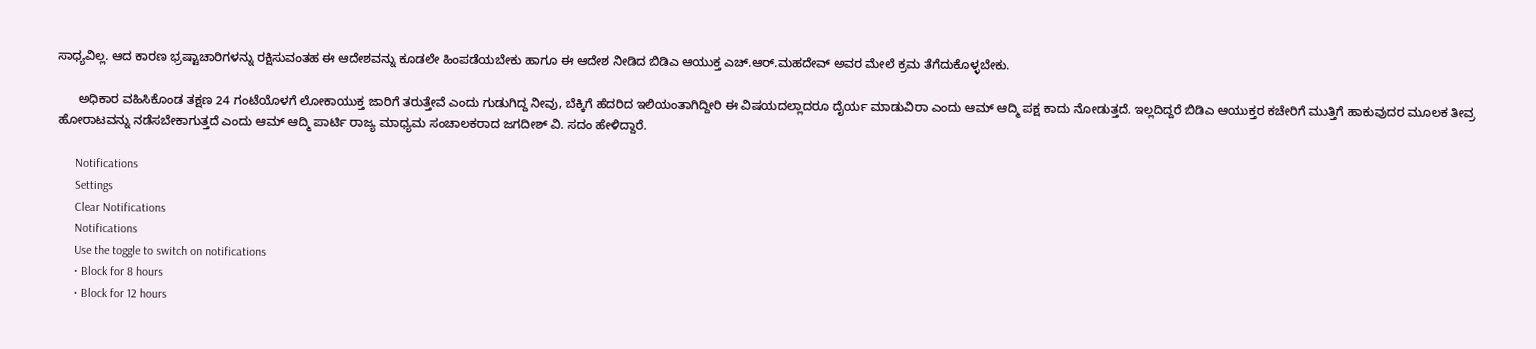ಸಾಧ್ಯವಿಲ್ಲ. ಆದ ಕಾರಣ ಭ್ರಷ್ಟಾಚಾರಿಗಳನ್ನು ರಕ್ಷಿಸುವಂತಹ ಈ ಆದೇಶವನ್ನು ಕೂಡಲೇ ಹಿಂಪಡೆಯಬೇಕು ಹಾಗೂ ಈ ಆದೇಶ ನೀಡಿದ ಬಿಡಿಎ ಆಯುಕ್ತ ಎಚ್.ಆರ್.ಮಹದೇವ್ ಅವರ ಮೇಲೆ ಕ್ರಮ ತೆಗೆದುಕೊಳ್ಳಬೇಕು.

      ಅಧಿಕಾರ ವಹಿಸಿಕೊಂಡ ತಕ್ಷಣ 24 ಗಂಟೆಯೊಳಗೆ ಲೋಕಾಯುಕ್ತ ಜಾರಿಗೆ ತರುತ್ತೇವೆ ಎಂದು ಗುಡುಗಿದ್ದ ನೀವು, ಬೆಕ್ಕಿಗೆ ಹೆದರಿದ ಇಲಿಯಂತಾಗಿದ್ದೀರಿ ಈ ವಿಷಯದಲ್ಲಾದರೂ ದೈರ್ಯ ಮಾಡುವಿರಾ ಎಂದು ಆಮ್ ಆದ್ಮಿ ಪಕ್ಷ ಕಾದು ನೋಡುತ್ತದೆ. ಇಲ್ಲದಿದ್ದರೆ ಬಿಡಿಎ ಆಯುಕ್ತರ ಕಚೇರಿಗೆ ಮುತ್ತಿಗೆ ಹಾಕುವುದರ ಮೂಲಕ ತೀವ್ರ ಹೋರಾಟವನ್ನು ನಡೆಸಬೇಕಾಗುತ್ತದೆ ಎಂದು ಆಮ್ ಆದ್ಮಿ ಪಾರ್ಟಿ ರಾಜ್ಯ ಮಾಧ್ಯಮ ಸಂಚಾಲಕರಾದ ಜಗದೀಶ್ ವಿ. ಸದಂ ಹೇಳಿದ್ದಾರೆ.

      Notifications
      Settings
      Clear Notifications
      Notifications
      Use the toggle to switch on notifications
      • Block for 8 hours
      • Block for 12 hours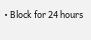• Block for 24 hours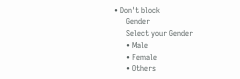• Don't block
      Gender
      Select your Gender
      • Male
      • Female
      • Others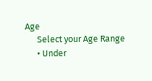Age
      Select your Age Range
      • Under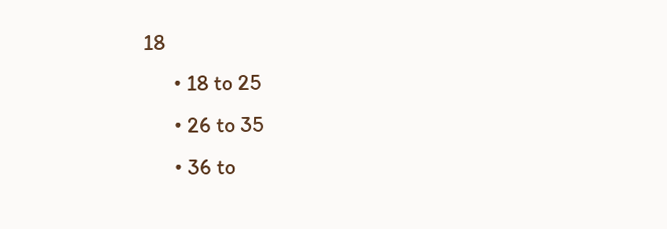18
      • 18 to 25
      • 26 to 35
      • 36 to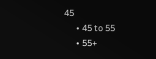45
      • 45 to 55
      • 55+